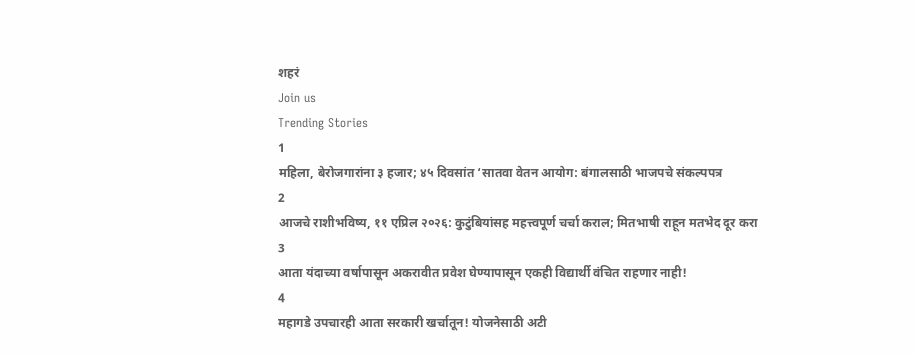शहरं
Join us
Trending Stories
1
महिला, बेरोजगारांना ३ हजार; ४५ दिवसांत ‘सातवा वेतन आयोग: बंगालसाठी भाजपचे संकल्पपत्र
2
आजचे राशीभविष्य, ११ एप्रिल २०२६: कुटुंबियांसह महत्त्वपूर्ण चर्चा कराल; मितभाषी राहून मतभेद दूर करा
3
आता यंदाच्या वर्षापासून अकरावीत प्रवेश घेण्यापासून एकही विद्यार्थी वंचित राहणार नाही!
4
महागडे उपचारही आता सरकारी खर्चातून! योजनेसाठी अटी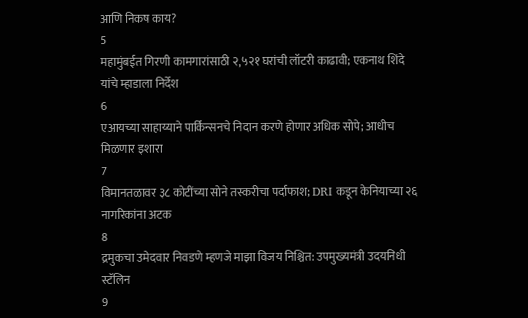आणि निकष काय?
5
महामुंबईत गिरणी कामगारांसाठी २,५२१ घरांची लॉटरी काढावी; एकनाथ शिंदे यांचे म्हाडाला निर्देश
6
एआयच्या साहाय्याने पार्किन्सनचे निदान करणे होणार अधिक सोपे; आधीच मिळणार इशारा
7
विमानतळावर ३८ कोटींच्या सोने तस्करीचा पर्दाफाश; DRI कडून केनियाच्या २६ नागरिकांना अटक
8
द्रमुकचा उमेदवार निवडणे म्हणजे माझा विजय निश्चित: उपमुख्यमंत्री उदयनिधी स्टॅलिन
9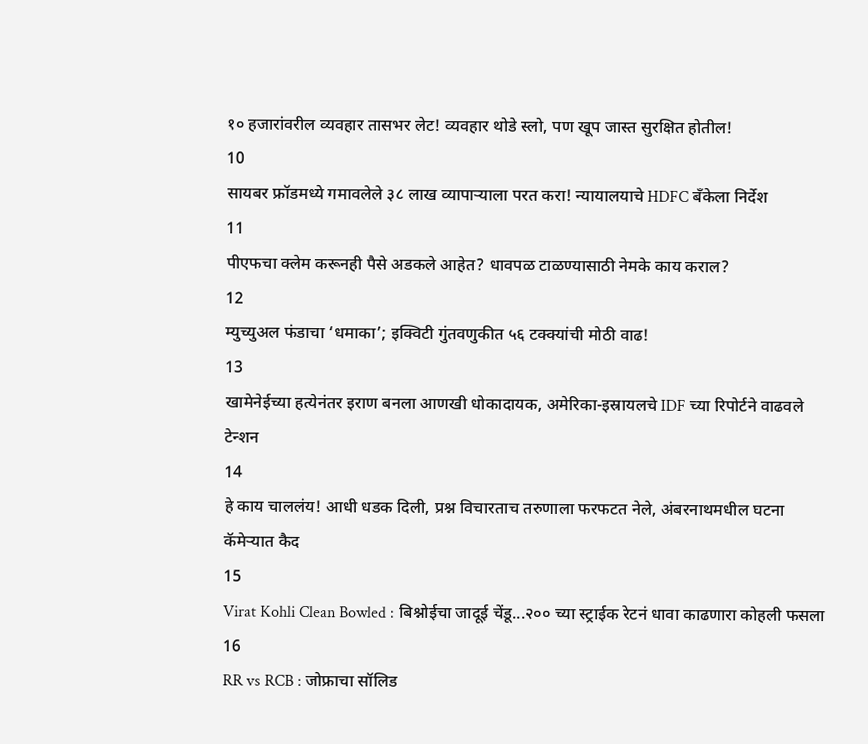१० हजारांवरील व्यवहार तासभर लेट! व्यवहार थोडे स्लो, पण खूप जास्त सुरक्षित होतील!
10
सायबर फ्रॉडमध्ये गमावलेले ३८ लाख व्यापाऱ्याला परत करा! न्यायालयाचे HDFC बँकेला निर्देश
11
पीएफचा क्लेम करूनही पैसे अडकले आहेत? धावपळ टाळण्यासाठी नेमके काय कराल?
12
म्युच्युअल फंडाचा ‘धमाका’; इक्विटी गुंतवणुकीत ५६ टक्क्यांची मोठी वाढ!
13
खामेनेईच्या हत्येनंतर इराण बनला आणखी धोकादायक, अमेरिका-इस्रायलचे IDF च्या रिपोर्टने वाढवले टेन्शन
14
हे काय चाललंय! आधी धडक दिली, प्रश्न विचारताच तरुणाला फरफटत नेले, अंबरनाथमधील घटना कॅमेऱ्यात कैद
15
Virat Kohli Clean Bowled : बिश्नोईचा जादूई चेंडू...२०० च्या स्ट्राईक रेटनं धावा काढणारा कोहली फसला
16
RR vs RCB : जोफ्राचा सॉलिड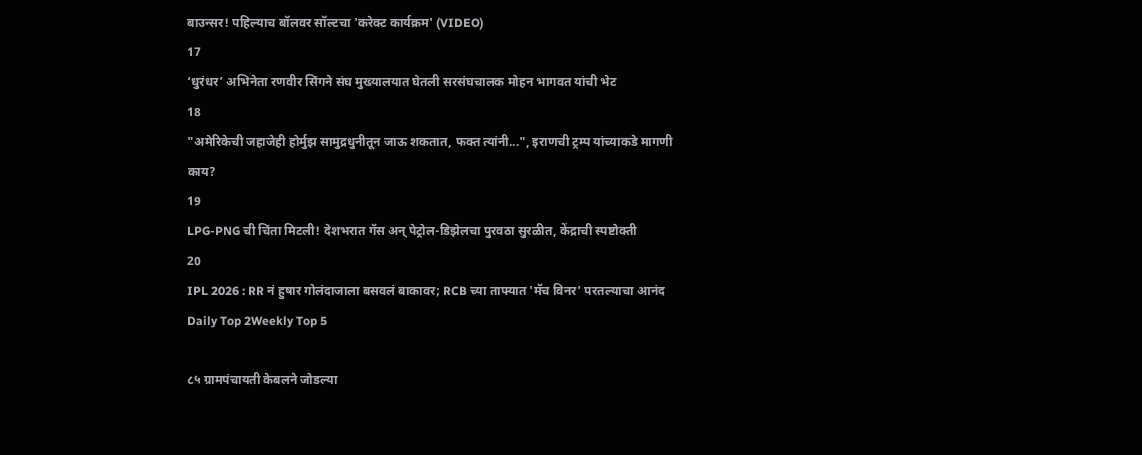बाउन्सर! पहिल्याच बॉलवर सॉल्टचा 'करेक्ट कार्यक्रम' (VIDEO)
17
‘धुरंधर’ अभिनेता रणवीर सिंगने संघ मुख्यालयात घेतली सरसंघचालक मोहन भागवत यांची भेट
18
"अमेरिकेची जहाजेही होर्मुझ सामुद्रधुनीतून जाऊ शकतात, फक्त त्यांनी...", इराणची ट्रम्प यांच्याकडे मागणी काय?
19
LPG-PNG ची चिंता मिटली! देशभरात गॅस अन् पेट्रोल-डिझेलचा पुरवठा सुरळीत, केंद्राची स्पष्टोक्ती
20
IPL 2026 : RR नं हुषार गोलंदाजाला बसवलं बाकावर; RCB च्या ताफ्यात 'मॅच विनर' परतल्याचा आनंद
Daily Top 2Weekly Top 5

८५ ग्रामपंचायती केबलने जोडल्या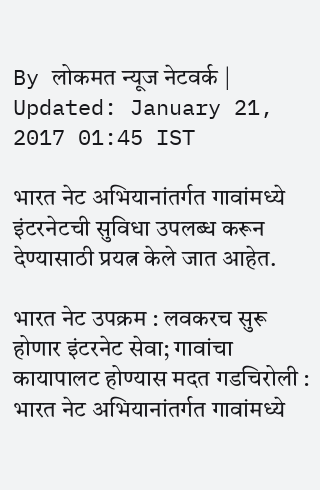By लोकमत न्यूज नेटवर्क | Updated: January 21, 2017 01:45 IST

भारत नेट अभियानांतर्गत गावांमध्ये इंटरनेटची सुविधा उपलब्ध करून देण्यासाठी प्रयत्न केले जात आहेत.

भारत नेट उपक्रम : लवकरच सुरू होणार इंटरनेट सेवा; गावांचा कायापालट होण्यास मदत गडचिरोली : भारत नेट अभियानांतर्गत गावांमध्ये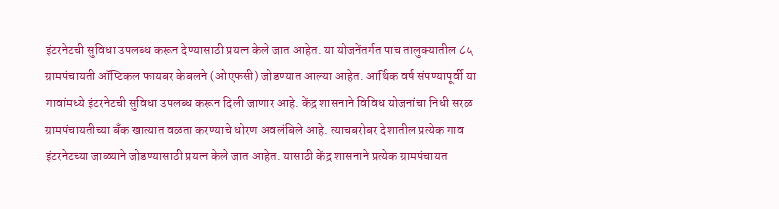इंटरनेटची सुविधा उपलब्ध करून देण्यासाठी प्रयत्न केले जात आहेत. या योजनेंतर्गत पाच तालुक्यातील ८५ ग्रामपंचायती ऑप्टिकल फायबर केबलने (ओएफसी) जोडण्यात आल्या आहेत. आर्थिक वर्ष संपण्यापूर्वी या गावांमध्ये इंटरनेटची सुविधा उपलब्ध करून दिली जाणार आहे. केंद्र शासनाने विविध योजनांचा निधी सरळ ग्रामपंचायतीच्या बँक खात्यात वळता करण्याचे धोरण अवलंबिले आहे. त्याचबरोबर देशातील प्रत्येक गाव इंटरनेटच्या जाळ्याने जोडण्यासाठी प्रयत्न केले जात आहेत. यासाठी केंद्र शासनाने प्रत्येक ग्रामपंचायत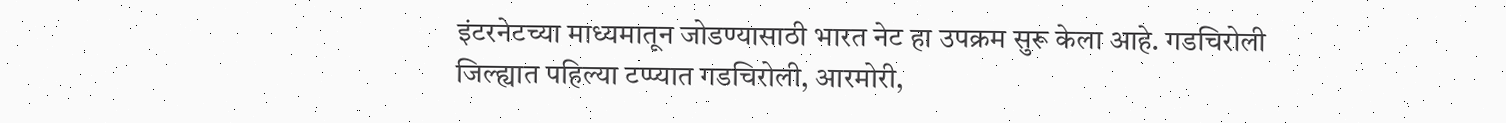इंटरनेटच्या माध्यमातून जोडण्यासाठी भारत नेट हा उपक्रम सुरू केला आहे. गडचिरोली जिल्ह्यात पहिल्या टप्प्यात गडचिरोली, आरमोरी,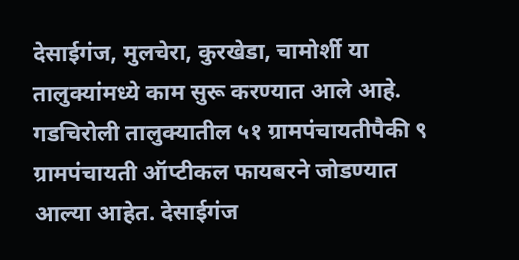देसाईगंज, मुलचेरा, कुरखेडा, चामोर्शी या तालुक्यांमध्ये काम सुरू करण्यात आले आहे. गडचिरोली तालुक्यातील ५१ ग्रामपंचायतीपैकी ९ ग्रामपंचायती ऑप्टीकल फायबरने जोडण्यात आल्या आहेत. देसाईगंज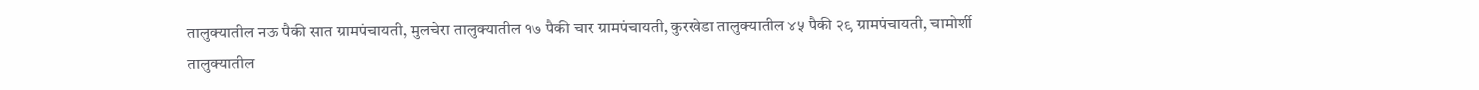तालुक्यातील नऊ पैकी सात ग्रामपंचायती, मुलचेरा तालुक्यातील १७ पैकी चार ग्रामपंचायती, कुरखेडा तालुक्यातील ४५ पैकी २९ ग्रामपंचायती, चामोर्शी तालुक्यातील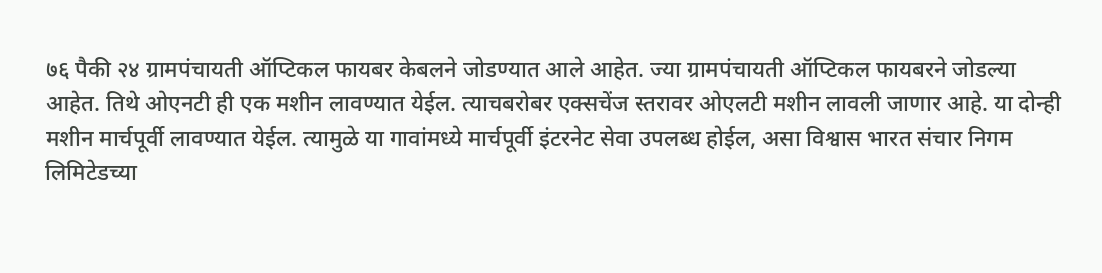७६ पैकी २४ ग्रामपंचायती ऑप्टिकल फायबर केबलने जोडण्यात आले आहेत. ज्या ग्रामपंचायती ऑप्टिकल फायबरने जोडल्या आहेत. तिथे ओएनटी ही एक मशीन लावण्यात येईल. त्याचबरोबर एक्सचेंज स्तरावर ओएलटी मशीन लावली जाणार आहे. या दोन्ही मशीन मार्चपूर्वी लावण्यात येईल. त्यामुळे या गावांमध्ये मार्चपूर्वी इंटरनेट सेवा उपलब्ध होईल, असा विश्वास भारत संचार निगम लिमिटेडच्या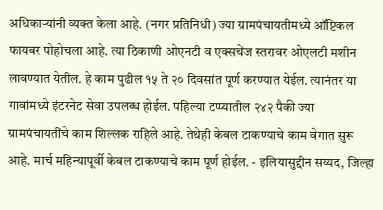अधिकाऱ्यांनी व्यक्त केला आहे. (नगर प्रतिनिधी) ज्या ग्रामपंचायतीमध्ये ऑप्टिकल फायबर पोहोचला आहे. त्या ठिकाणी ओएनटी व एक्सचेंज स्तरावर ओएलटी मशीन लावण्यात येतील. हे काम पुढील १५ ते २० दिवसांत पूर्ण करण्यात येईल. त्यानंतर या गावांमध्ये इंटरनेट सेवा उपलब्ध होईल. पहिल्या टप्प्यातील २४२ पैकी ज्या ग्रामपंचायतींचे काम शिल्लक राहिले आहे. तेथेही केबल टाकण्याचे काम वेगात सुरू आहे. मार्च महिन्यापूर्वी केबल टाकण्याचे काम पूर्ण होईल. - इलियासुद्दीन सय्यद, जिल्हा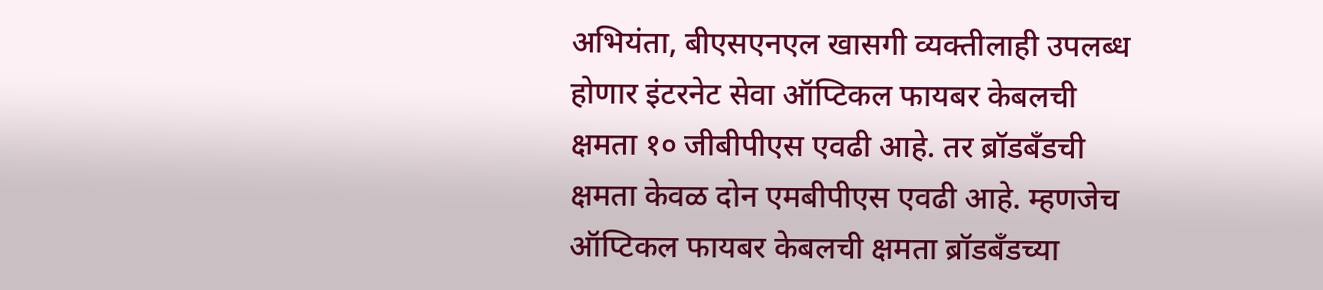अभियंता, बीएसएनएल खासगी व्यक्तीलाही उपलब्ध होणार इंटरनेट सेवा ऑप्टिकल फायबर केबलची क्षमता १० जीबीपीएस एवढी आहे. तर ब्रॉडबँडची क्षमता केवळ दोन एमबीपीएस एवढी आहे. म्हणजेच ऑप्टिकल फायबर केबलची क्षमता ब्रॉडबँडच्या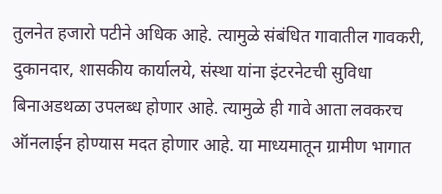तुलनेत हजारो पटीने अधिक आहे. त्यामुळे संबंधित गावातील गावकरी, दुकानदार, शासकीय कार्यालये, संस्था यांना इंटरनेटची सुविधा बिनाअडथळा उपलब्ध होणार आहे. त्यामुळे ही गावे आता लवकरच ऑनलाईन होण्यास मदत होणार आहे. या माध्यमातून ग्रामीण भागात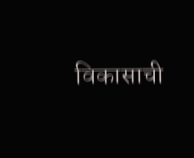विकासाची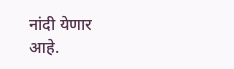नांदी येणार आहे.